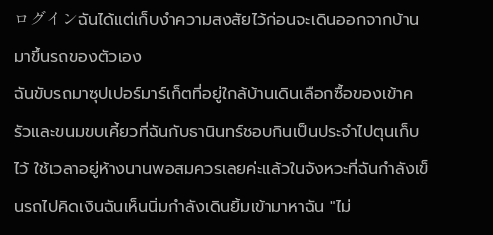ログインฉันได้แต่เก็บงำความสงสัยไว้ก่อนจะเดินออกจากบ้านมาขึ้นรถของตัวเอง
ฉันขับรถมาซุปเปอร์มาร์เก็ตที่อยู่ใกล้บ้านเดินเลือกซื้อของเข้าครัวและขนมขบเคี้ยวที่ฉันกับธานินทร์ชอบกินเป็นประจำไปตุนเก็บไว้ ใช้เวลาอยู่ห้างนานพอสมควรเลยค่ะแล้วในจังหวะที่ฉันกำลังเข็นรถไปคิดเงินฉันเห็นนิ่มกำลังเดินยิ้มเข้ามาหาฉัน "ไม่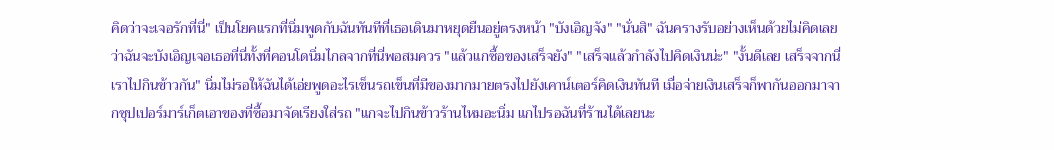คิดว่าจะเจอรักที่นี่" เป็นโยคแรกที่นิ่มพูดกับฉันทันทีที่เธอเดินมาหยุดยืนอยู่ตรงหน้า "บังเอิญจัง" "นั่นสิ" ฉันครางรับอย่างเห็นด้วยไม่คิดเลยว่าฉันจะบังเอิญเจอเธอที่นี่ทั้งที่คอนโดนิ่มไกลจากที่นี่พอสมควร "แล้วแกซื้อของเสร็จยัง" "เสร็จแล้วกำลังไปคิดเงินน่ะ" "งั้นดีเลย เสร็จจากนี่เราไปกินข้าวกัน" นิ่มไม่รอให้ฉันได้เอ่ยพูดอะไรเข็นรถเข็นที่มีของมากมายตรงไปยังเคาน์เตอร์คิดเงินทันที เมื่อจ่ายเงินเสร็จก็พากันออกมาจากซุปเปอร์มาร์เก็ตเอาของที่ซื้อมาจัดเรียงใส่รถ "แกจะไปกินข้าวร้านไหมอะนิ่ม แกไปรอฉันที่ร้านได้เลยนะ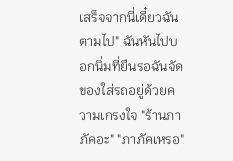เสร็จจากนี่เดี๋ยวฉันตามไป" ฉันหันไปบอกนิ่มที่ยืนรอฉันจัดของใส่รถอยู่ด้วยความเกรงใจ "ร้านภาภัคอะ" "ภาภัคเหรอ"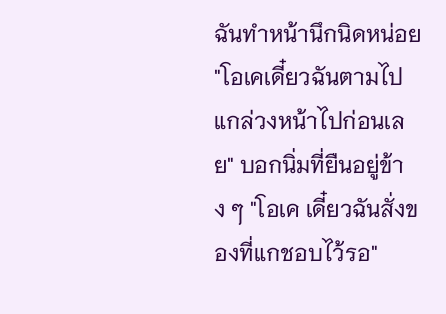ฉันทำหน้านึกนิดหน่อย "โอเคเดี๋ยวฉันตามไปแกล่วงหน้าไปก่อนเลย" บอกนิ่มที่ยืนอยู่ข้าง ๆ "โอเค เดี๋ยวฉันสั่งของที่แกชอบไว้รอ"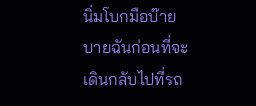นิ่มโบกมือบ๊ายบายฉันก่อนที่จะเดินกลับไปที่รถ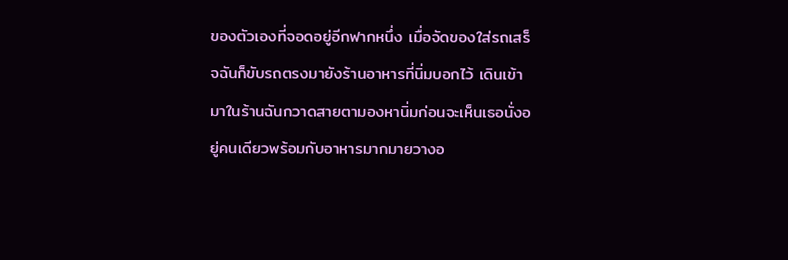ของตัวเองที่จอดอยู่อีกฟากหนึ่ง เมื่อจัดของใส่รถเสร็จฉันก็ขับรถตรงมายังร้านอาหารที่นิ่มบอกไว้ เดินเข้ามาในร้านฉันกวาดสายตามองหานิ่มก่อนจะเห็นเธอนั่งอยู่คนเดียวพร้อมกับอาหารมากมายวางอ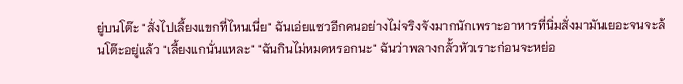ยู่บนโต๊ะ "สั่งไปเลี้ยงแขกที่ไหนเนี่ย" ฉันเอ่ยแซวอีกคนอย่างไม่จริงจังมากนักเพราะอาหารที่นิ่มสั่งมามันเยอะจนจะล้นโต๊ะอยู่แล้ว "เลี้ยงแกนั่นแหละ" "ฉันกินไม่หมดหรอกนะ" ฉันว่าพลางกลั้วหัวเราะก่อนจะหย่อ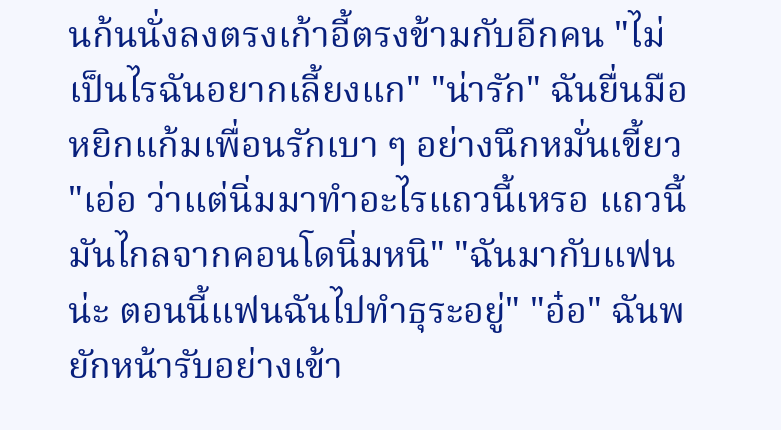นก้นนั่งลงตรงเก้าอี้ตรงข้ามกับอีกคน "ไม่เป็นไรฉันอยากเลี้ยงแก" "น่ารัก" ฉันยื่นมือหยิกแก้มเพื่อนรักเบา ๆ อย่างนึกหมั่นเขี้ยว "เอ่อ ว่าแต่นิ่มมาทำอะไรแถวนี้เหรอ แถวนี้มันไกลจากคอนโดนิ่มหนิ" "ฉันมากับแฟนน่ะ ตอนนี้แฟนฉันไปทำธุระอยู่" "อ๋อ" ฉันพยักหน้ารับอย่างเข้า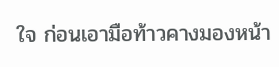ใจ ก่อนเอามือท้าวคางมองหน้า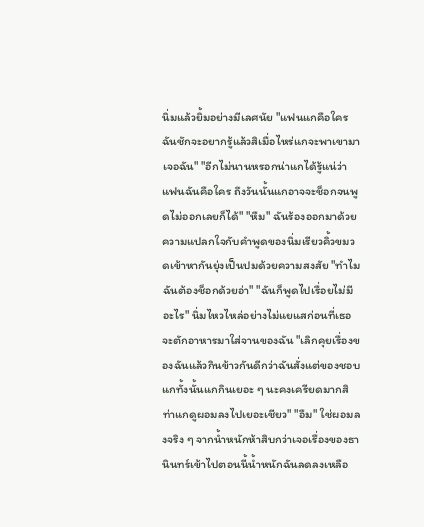นิ่มแล้วยิ้มอย่างมีเลศนัย "แฟนแกคือใครฉันชักจะอยากรู้แล้วสิเมื่อไหร่แกจะพาเขามาเจอฉัน" "อีกไม่นานหรอกน่าแกได้รู้แน่ว่าแฟนฉันคือใคร ถึงวันนั้นแกอาจจะช็อกจนพูดไม่ออกเลยก็ได้" "หืม" ฉันร้องออกมาด้วยความแปลกใจกับคำพูดของนิ่มเรียวคิ้วขมวดเข้าหากันยุ่งเป็นปมด้วยความสงสัย "ทำไมฉันต้องช็อกด้วยอ่า" "ฉันก็พูดไปเรื่อยไม่มีอะไร" นิ่มไหวไหล่อย่างไม่แยแสก่อนที่เธอจะตักอาหารมาใส่จานของฉัน "เลิกคุยเรื่องของฉันแล้วกินข้าวกันดีกว่าฉันสั่งแต่ของชอบแกทั้งนั้นแกกินเยอะ ๆ นะคงเครียดมากสิท่าแกดูผอมลงไปเยอะเชียว" "อืม" ใช่ผอมลงจริง ๆ จากน้ำหนักห้าสิบกว่าเจอเรื่องของธานินทร์เข้าไปตอนนี้น้ำหนักฉันลดลงเหลือ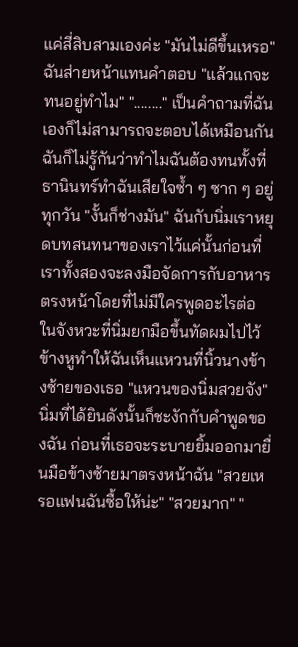แค่สี่สิบสามเองค่ะ "มันไม่ดีขึ้นเหรอ" ฉันส่ายหน้าแทนคำตอบ "แล้วแกจะทนอยู่ทำไม" "........" เป็นคำถามที่ฉันเองก็ไม่สามารถจะตอบได้เหมือนกัน ฉันก็ไม่รู้กันว่าทำไมฉันต้องทนทั้งที่ธานินทร์ทำฉันเสียใจซ้ำ ๆ ซาก ๆ อยู่ทุกวัน "งั้นก็ช่างมัน" ฉันกับนิ่มเราหยุดบทสนทนาของเราไว้แค่นั้นก่อนที่เราทั้งสองจะลงมือจัดการกับอาหารตรงหน้าโดยที่ไม่มีใครพูดอะไรต่อ ในจังหวะที่นิ่มยกมือขึ้นทัดผมไปไว้ข้างหูทำให้ฉันเห็นแหวนที่นิ้วนางข้างซ้ายของเธอ "แหวนของนิ่มสวยจัง" นิ่มที่ได้ยินดังนั้นก็ชะงักกับคำพูดของฉัน ก่อนที่เธอจะระบายยิ้มออกมายื่นมือข้างซ้ายมาตรงหน้าฉัน "สวยเหรอแฟนฉันซื้อให้น่ะ" "สวยมาก" "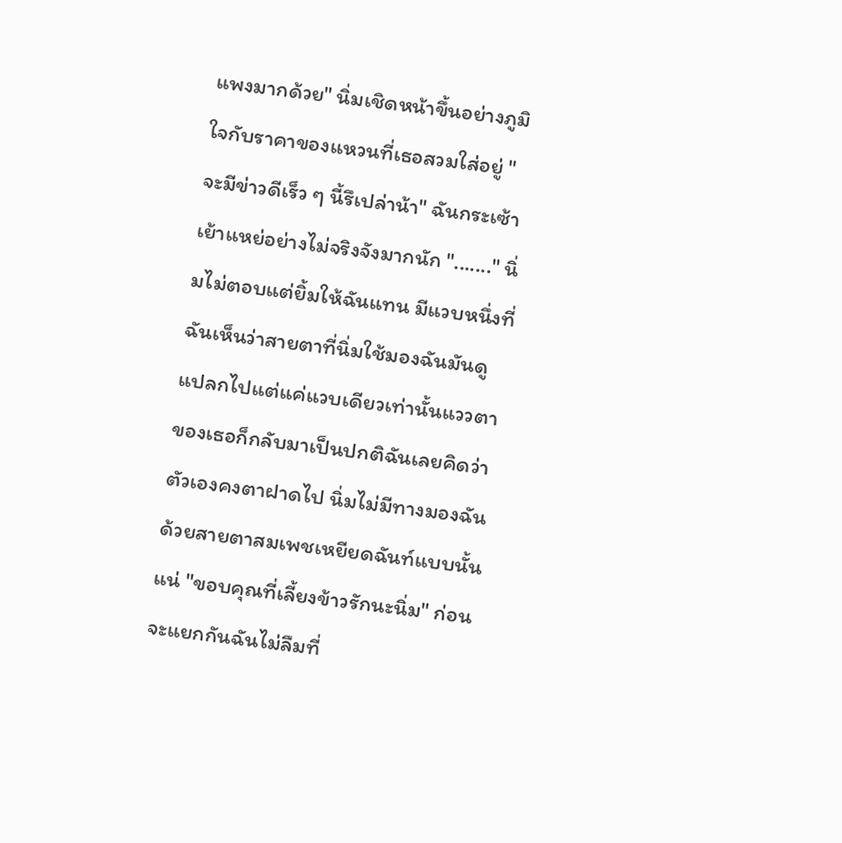แพงมากด้วย" นิ่มเชิดหน้าขึ้นอย่างภูมิใจกับราคาของแหวนที่เธอสวมใส่อยู่ "จะมีข่าวดีเร็ว ๆ นี้รึเปล่าน้า" ฉันกระเซ้าเย้าแหย่อย่างไม่จริงจังมากนัก "......." นิ่มไม่ตอบแต่ยิ้มให้ฉันแทน มีแวบหนึ่งที่ฉันเห็นว่าสายตาที่นิ่มใช้มองฉันมันดูแปลกไปแต่แค่แวบเดียวเท่านั้นแววตาของเธอก็กลับมาเป็นปกติฉันเลยคิดว่าตัวเองคงตาฝาดไป นิ่มไม่มีทางมองฉันด้วยสายตาสมเพชเหยียดฉันท์แบบนั้นแน่ "ขอบคุณที่เลี้ยงข้าวรักนะนิ่ม" ก่อนจะแยกกันฉันไม่ลืมที่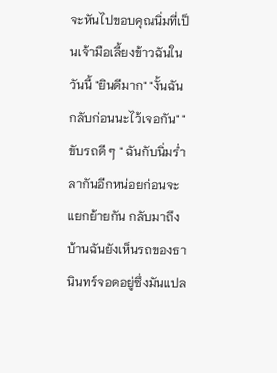จะหันไปขอบคุณนิ่มที่เป็นเจ้ามือเลี้ยงข้าวฉันในวันนี้ "ยินดีมาก" "งั้นฉันกลับก่อนนะไว้เจอกัน" "ขับรถดี ๆ " ฉันกับนิ่มร่ำลากันอีกหน่อยก่อนจะแยกย้ายกัน กลับมาถึงบ้านฉันยังเห็นรถของธานินทร์จอดอยู่ซึ่งมันแปล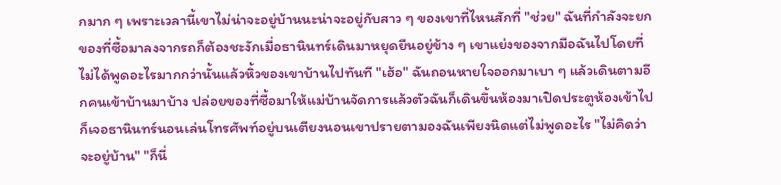กมาก ๆ เพราะเวลานี้เขาไม่น่าจะอยู่บ้านนะน่าจะอยู่กับสาว ๆ ของเขาที่ไหนสักที่ "ช่วย" ฉันที่กำลังจะยกของที่ซื้อมาลงจากรถก็ต้องชะงักเมื่อธานินทร์เดินมาหยุดยืนอยู่ข้าง ๆ เขาแย่งของจากมือฉันไปโดยที่ไม่ได้พูดอะไรมากกว่านั้นแล้วหิ้วของเขาบ้านไปทันที "เฮ้อ" ฉันถอนหายใจออกมาเบา ๆ แล้วเดินตามอีกคนเข้าบ้านมาบ้าง ปล่อยของที่ซื้อมาให้แม่บ้านจัดการแล้วตัวฉันก็เดินขึ้นห้องมาเปิดประตูห้องเข้าไปก็เจอธานินทร์นอนเล่นโทรศัพท์อยู่บนเตียงนอนเขาปรายตามองฉันเพียงนิดแต่ไม่พูดอะไร "ไม่คิดว่าจะอยู่บ้าน" "ก็นี่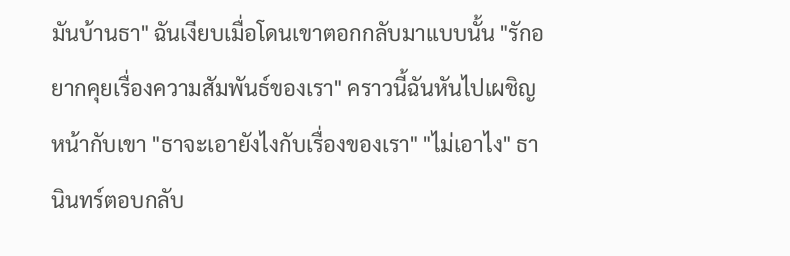มันบ้านธา" ฉันเงียบเมื่อโดนเขาตอกกลับมาแบบนั้น "รักอยากคุยเรื่องความสัมพันธ์ของเรา" คราวนี้ฉันหันไปเผชิญหน้ากับเขา "ธาจะเอายังไงกับเรื่องของเรา" "ไม่เอาไง" ธานินทร์ตอบกลับ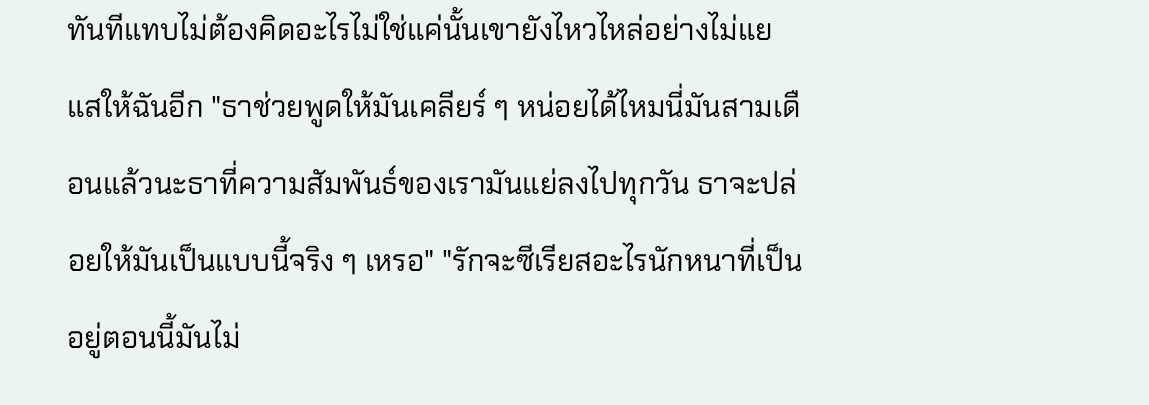ทันทีแทบไม่ต้องคิดอะไรไม่ใช่แค่นั้นเขายังไหวไหล่อย่างไม่แยแสให้ฉันอีก "ธาช่วยพูดให้มันเคลียร์ ๆ หน่อยได้ไหมนี่มันสามเดือนแล้วนะธาที่ความสัมพันธ์ของเรามันแย่ลงไปทุกวัน ธาจะปล่อยให้มันเป็นแบบนี้จริง ๆ เหรอ" "รักจะซีเรียสอะไรนักหนาที่เป็นอยู่ตอนนี้มันไม่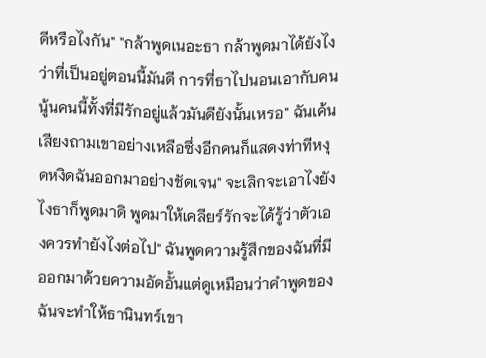ดีหรือไงกัน" "กล้าพูดเนอะธา กล้าพูดมาได้ยังไงว่าที่เป็นอยู่ตอนนี้มันดี การที่ธาไปนอนเอากับคนนู้นคนนี้ทั้งที่มีรักอยู่แล้วมันดียังนั้นเหรอ" ฉันเค้นเสียงถามเขาอย่างเหลือซึ่งอีกคนก็แสดงท่าทีหงุดหงิดฉันออกมาอย่างชัดเจน" จะเลิกจะเอาไงยังไงธาก็พูดมาดิ พูดมาให้เคลียร์รักจะได้รู้ว่าตัวเองควรทำยังไงต่อไป" ฉันพูดความรู้สึกของฉันที่มีออกมาด้วยความอัดอั้นแต่ดูเหมือนว่าคำพูดของฉันจะทำให้ธานินทร์เขา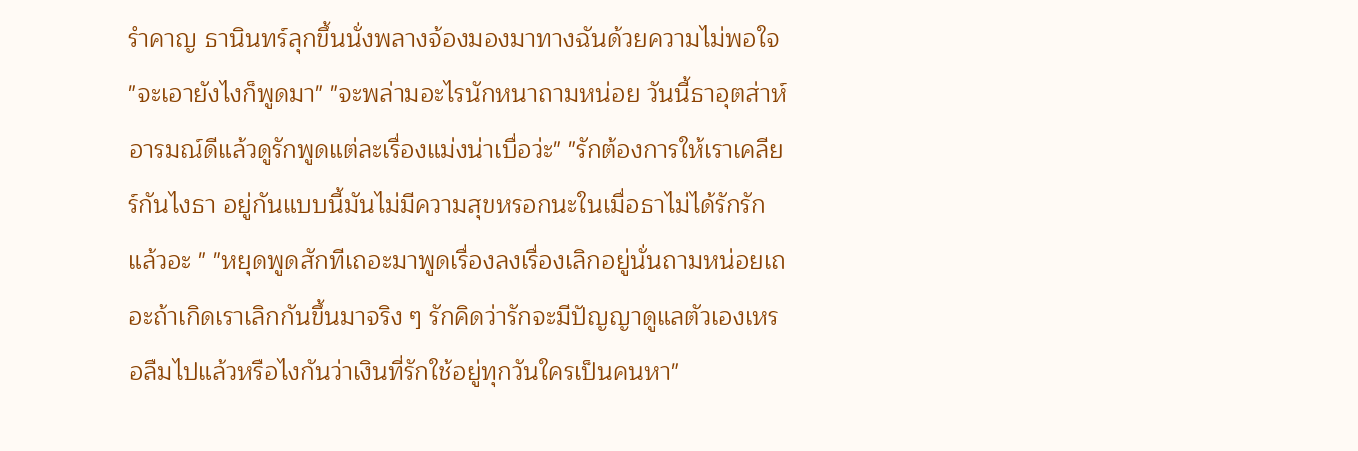รำคาญ ธานินทร์ลุกขึ้นนั่งพลางจ้องมองมาทางฉันด้วยความไม่พอใจ "จะเอายังไงก็พูดมา" "จะพล่ามอะไรนักหนาถามหน่อย วันนี้ธาอุตส่าห์อารมณ์ดีแล้วดูรักพูดแต่ละเรื่องแม่งน่าเบื่อว่ะ" "รักต้องการให้เราเคลียร์กันไงธา อยู่กันแบบนี้มันไม่มีความสุขหรอกนะในเมื่อธาไม่ได้รักรักแล้วอะ " "หยุดพูดสักทีเถอะมาพูดเรื่องลงเรื่องเลิกอยู่นั่นถามหน่อยเถอะถ้าเกิดเราเลิกกันขึ้นมาจริง ๆ รักคิดว่ารักจะมีปัญญาดูแลตัวเองเหรอลืมไปแล้วหรือไงกันว่าเงินที่รักใช้อยู่ทุกวันใครเป็นคนหา"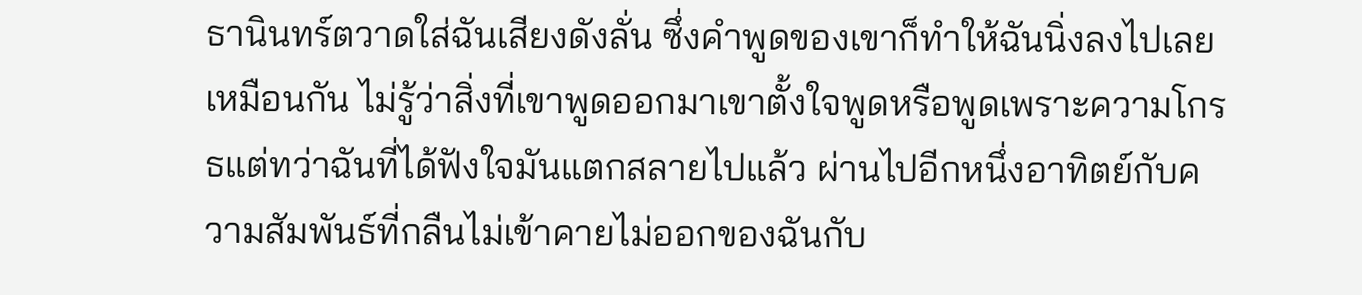ธานินทร์ตวาดใส่ฉันเสียงดังลั่น ซึ่งคำพูดของเขาก็ทำให้ฉันนิ่งลงไปเลยเหมือนกัน ไม่รู้ว่าสิ่งที่เขาพูดออกมาเขาตั้งใจพูดหรือพูดเพราะความโกรธแต่ทว่าฉันที่ได้ฟังใจมันแตกสลายไปแล้ว ผ่านไปอีกหนึ่งอาทิตย์กับความสัมพันธ์ที่กลืนไม่เข้าคายไม่ออกของฉันกับ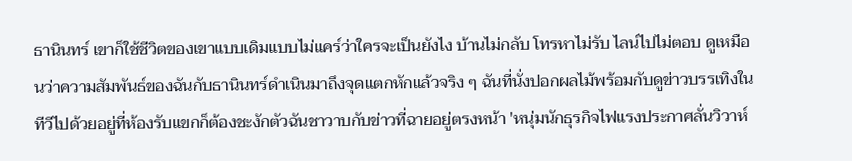ธานินทร์ เขาก็ใช้ชีวิตของเขาแบบเดิมแบบไม่แคร์ว่าใครจะเป็นยังไง บ้านไม่กลับ โทรหาไม่รับ ไลน์ไปไม่ตอบ ดูเหมือนว่าความสัมพันธ์ของฉันกับธานินทร์ดำเนินมาถึงจุดแตกหักแล้วจริง ๆ ฉันที่นั่งปอกผลไม้พร้อมกับดูข่าวบรรเทิงในทีวีไปด้วยอยู่ที่ห้องรับแขกก็ต้องชะงักตัวฉันชาวาบกับข่าวที่ฉายอยู่ตรงหน้า 'หนุ่มนักธุรกิจไฟแรงประกาศลั่นวิวาห์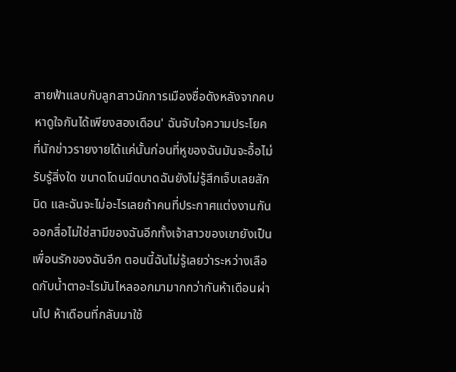สายฟ้าแลบกับลูกสาวนักการเมืองชื่อดังหลังจากคบหาดูใจกันได้เพียงสองเดือน' ฉันจับใจความประโยคที่นักข่าวรายงายได้แค่นั้นก่อนที่หูของฉันมันจะอื้อไม่รับรู้สิ่งใด ขนาดโดนมีดบาดฉันยังไม่รู้สึกเจ็บเลยสักนิด และฉันจะไม่อะไรเลยถ้าคนที่ประกาศแต่งงานกันออกสื่อไม่ใช่สามีของฉันอีกทั้งเจ้าสาวของเขายังเป็นเพื่อนรักของฉันอีก ตอนนี้ฉันไม่รู้เลยว่าระหว่างเลือดกับน้ำตาอะไรมันไหลออกมามากกว่ากันห้าเดือนผ่านไป ห้าเดือนที่กลับมาใช้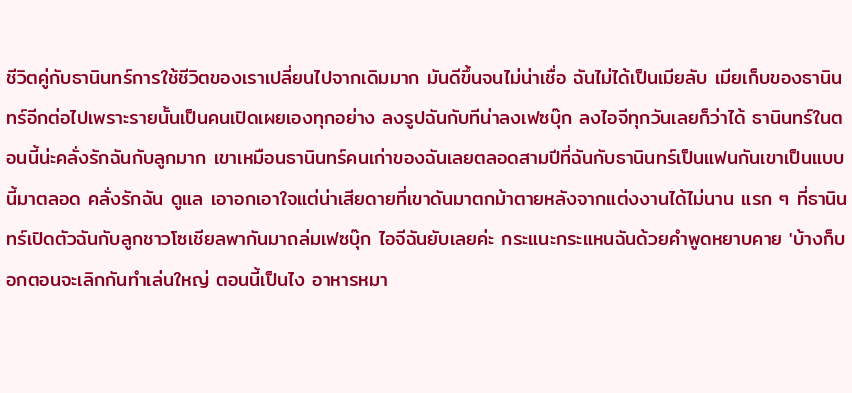ชีวิตคู่กับธานินทร์การใช้ชีวิตของเราเปลี่ยนไปจากเดิมมาก มันดีขึ้นจนไม่น่าเชื่อ ฉันไม่ได้เป็นเมียลับ เมียเก็บของธานินทร์อีกต่อไปเพราะรายนั้นเป็นคนเปิดเผยเองทุกอย่าง ลงรูปฉันกับทีน่าลงเฟซบุ๊ก ลงไอจีทุกวันเลยก็ว่าได้ ธานินทร์ในตอนนี้น่ะคลั่งรักฉันกับลูกมาก เขาเหมือนธานินทร์คนเก่าของฉันเลยตลอดสามปีที่ฉันกับธานินทร์เป็นแฟนกันเขาเป็นแบบนี้มาตลอด คลั่งรักฉัน ดูแล เอาอกเอาใจแต่น่าเสียดายที่เขาดันมาตกม้าตายหลังจากแต่งงานได้ไม่นาน แรก ๆ ที่ธานินทร์เปิดตัวฉันกับลูกชาวโซเชียลพากันมาถล่มเฟซบุ๊ก ไอจีฉันยับเลยค่ะ กระแนะกระแหนฉันด้วยคำพูดหยาบคาย 'บ้างก็บอกตอนจะเลิกกันทำเล่นใหญ่ ตอนนี้เป็นไง อาหารหมา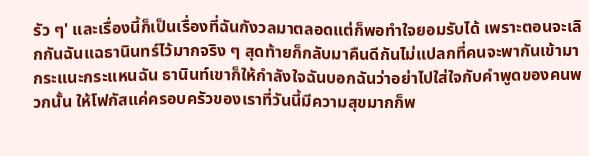รัว ๆ' และเรื่องนี้ก็เป็นเรื่องที่ฉันกังวลมาตลอดแต่ก็พอทำใจยอมรับได้ เพราะตอนจะเลิกกันฉันแฉธานินทร์ไว้มากจริง ๆ สุดท้ายก็กลับมาคืนดีกันไม่แปลกที่คนจะพากันเข้ามากระแนะกระแหนฉัน ธานินท์เขาก็ให้กำลังใจฉันบอกฉันว่าอย่าไปใส่ใจกับคำพูดของคนพวกนั้น ให้โฟกัสแค่ครอบครัวของเราที่วันนี้มีความสุขมากก็พ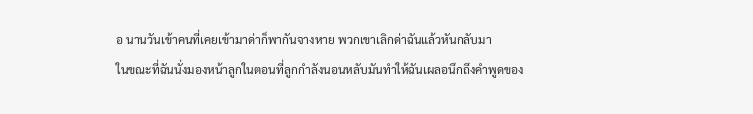อ นานวันเข้าคนที่เคยเข้ามาด่าก็พากันจางหาย พวกเขาเลิกด่าฉันแล้วหันกลับมา
ในขณะที่ฉันนั่งมองหน้าลูกในตอนที่ลูกกำลังนอนหลับมันทำให้ฉันเผลอนึกถึงคำพูดของ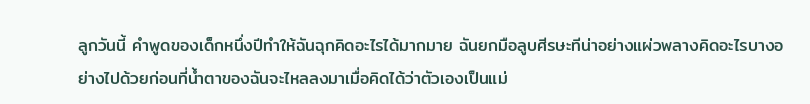ลูกวันนี้ คำพูดของเด็กหนึ่งปีทำให้ฉันฉุกคิดอะไรได้มากมาย ฉันยกมือลูบศีรษะทีน่าอย่างแผ่วพลางคิดอะไรบางอย่างไปด้วยก่อนที่น้ำตาของฉันจะไหลลงมาเมื่อคิดได้ว่าตัวเองเป็นแม่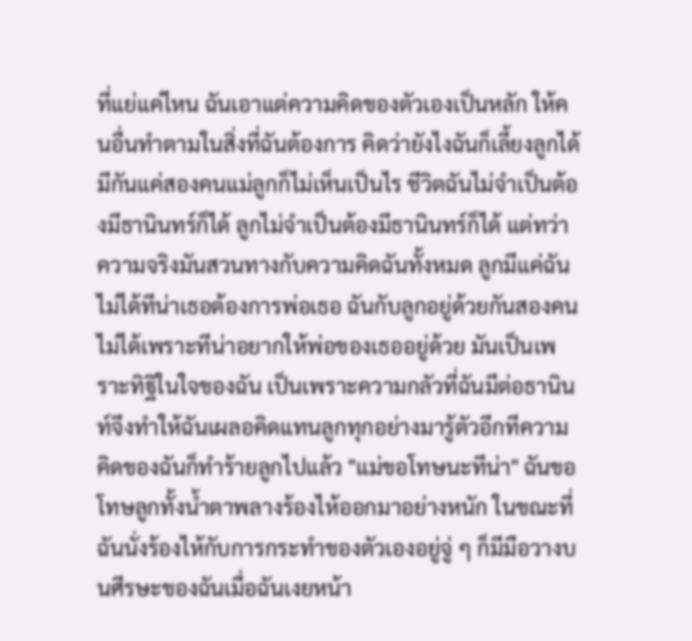ที่แย่แค่ไหน ฉันเอาแต่ความคิดของตัวเองเป็นหลัก ให้คนอื่นทำตามในสิ่งที่ฉันต้องการ คิดว่ายังไงฉันก็เลี้ยงลูกได้มีกันแค่สองคนแม่ลูกก็ไม่เห็นเป็นไร ชีวิตฉันไม่จำเป็นต้องมีธานินทร์ก็ได้ ลูกไม่จำเป็นต้องมีธานินทร์ก็ได้ แต่ทว่าความจริงมันสวนทางกับความคิดฉันทั้งหมด ลูกมีแค่ฉันไม่ได้ทีน่าเธอต้องการพ่อเธอ ฉันกับลูกอยู่ด้วยกันสองคนไม่ได้เพราะทีน่าอยากให้พ่อของเธออยู่ด้วย มันเป็นเพราะทิฐิในใจของฉัน เป็นเพราะความกลัวที่ฉันมีต่อธานินท์จึงทำให้ฉันเผลอคิดแทนลูกทุกอย่างมารู้ตัวอีกทีความคิดของฉันก็ทำร้ายลูกไปแล้ว "แม่ขอโทษนะทีน่า" ฉันขอโทษลูกทั้งน้ำตาพลางร้องไห้ออกมาอย่างหนัก ในขณะที่ฉันนั่งร้องไห้กับการกระทำของตัวเองอยู่จู่ ๆ ก็มีมือวางบนศีรษะของฉันเมื่อฉันเงยหน้า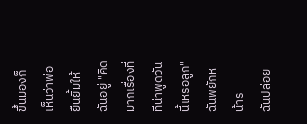ขึ้นมองก็เห็นว่าพ่อยืนยิ้มให้ฉันอยู่ "คิดมากเรื่องที่ทีน่าพูดวันนี้เหรอลูก" ฉันพยักหน้าร
ฉันปล่อย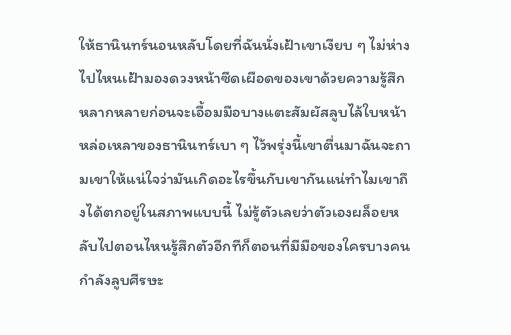ให้ธานินทร์นอนหลับโดยที่ฉันนั่งเฝ้าเขาเงียบ ๆ ไม่ห่างไปไหนเฝ้ามองดวงหน้าซีดเผือดของเขาด้วยความรู้สึกหลากหลายก่อนจะเอื้อมมือบางแตะสัมผัสลูบไล้ใบหน้าหล่อเหลาของธานินทร์เบา ๆ ไว้พรุ่งนี้เขาตื่นมาฉันจะถามเขาให้แน่ใจว่ามันเกิดอะไรขึ้นกับเขากันแน่ทำไมเขาถึงได้ตกอยู่ในสภาพแบบนี้ ไม่รู้ตัวเลยว่าตัวเองผล็อยหลับไปตอนไหนรู้สึกตัวอีกทีก็ตอนที่มีมือของใครบางคนกำลังลูบศีรษะ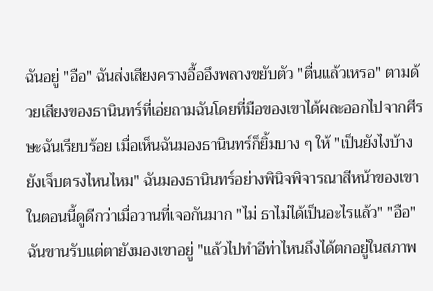ฉันอยู่ "อือ" ฉันส่งเสียงครางอื้ออึงพลางขยับตัว "ตื่นแล้วเหรอ" ตามด้วยเสียงของธานินทร์ที่เอ่ยถามฉันโดยที่มือของเขาได้ผละออกไปจากศีรษะฉันเรียบร้อย เมื่อเห็นฉันมองธานินทร์ก็ยิ้มบาง ๆ ให้ "เป็นยังไงบ้าง ยังเจ็บตรงไหนไหม" ฉันมองธานินทร์อย่างพินิจพิจารณาสีหน้าของเขาในตอนนี้ดูดีกว่าเมื่อวานที่เจอกันมาก "ไม่ ธาไม่ได้เป็นอะไรแล้ว" "อือ" ฉันขานรับแต่ตายังมองเขาอยู่ "แล้วไปทำอีท่าไหนถึงได้ตกอยู่ในสภาพ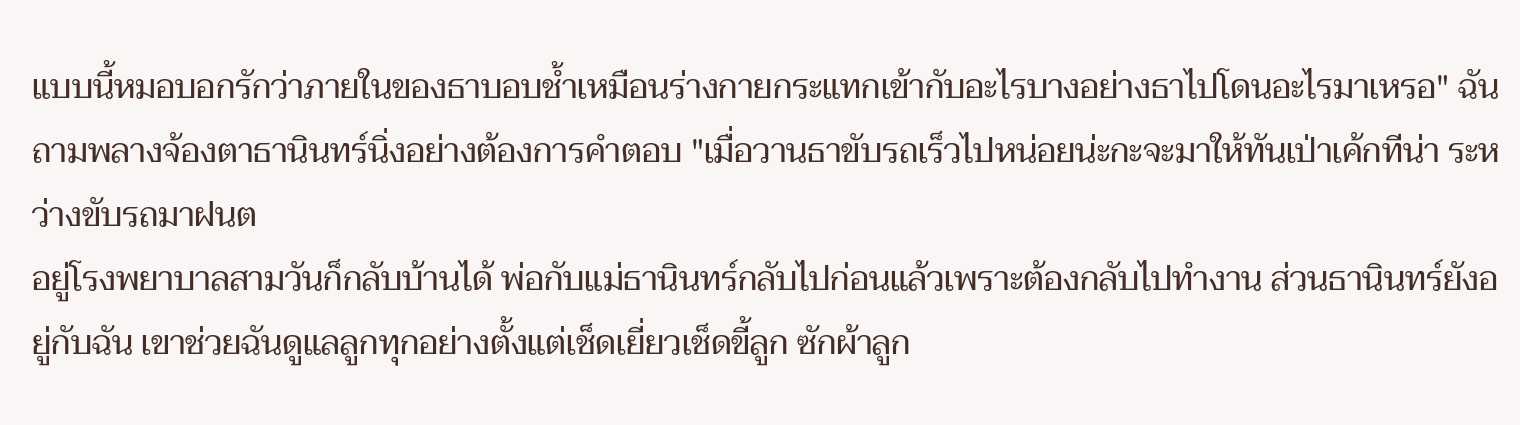แบบนี้หมอบอกรักว่าภายในของธาบอบช้ำเหมือนร่างกายกระแทกเข้ากับอะไรบางอย่างธาไปโดนอะไรมาเหรอ" ฉันถามพลางจ้องตาธานินทร์นิ่งอย่างต้องการคำตอบ "เมื่อวานธาขับรถเร็วไปหน่อยน่ะกะจะมาให้ทันเป่าเค้กทีน่า ระหว่างขับรถมาฝนต
อยู่โรงพยาบาลสามวันก็กลับบ้านได้ พ่อกับแม่ธานินทร์กลับไปก่อนแล้วเพราะต้องกลับไปทำงาน ส่วนธานินทร์ยังอยู่กับฉัน เขาช่วยฉันดูแลลูกทุกอย่างตั้งแต่เช็ดเยี่ยวเช็ดขี้ลูก ซักผ้าลูก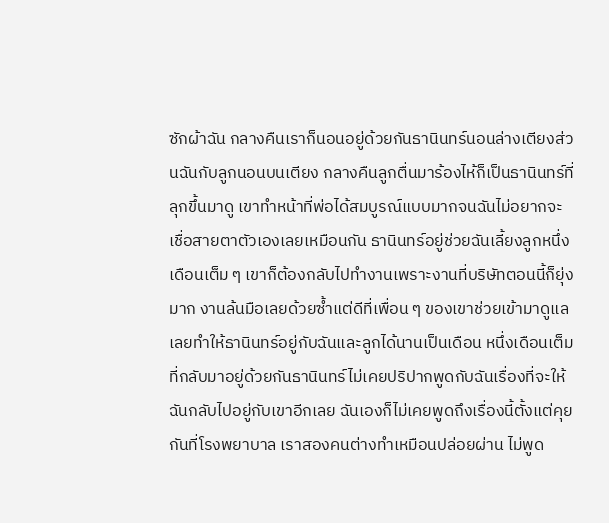ซักผ้าฉัน กลางคืนเราก็นอนอยู่ด้วยกันธานินทร์นอนล่างเตียงส่วนฉันกับลูกนอนบนเตียง กลางคืนลูกตื่นมาร้องไห้ก็เป็นธานินทร์ที่ลุกขึ้นมาดู เขาทำหน้าที่พ่อได้สมบูรณ์แบบมากจนฉันไม่อยากจะเชื่อสายตาตัวเองเลยเหมือนกัน ธานินทร์อยู่ช่วยฉันเลี้ยงลูกหนึ่งเดือนเต็ม ๆ เขาก็ต้องกลับไปทำงานเพราะงานที่บริษัทตอนนี้ก็ยุ่งมาก งานล้นมือเลยด้วยซ้ำแต่ดีที่เพื่อน ๆ ของเขาช่วยเข้ามาดูแลเลยทำให้ธานินทร์อยู่กับฉันและลูกได้นานเป็นเดือน หนึ่งเดือนเต็มที่กลับมาอยู่ด้วยกันธานินทร์ไม่เคยปริปากพูดกับฉันเรื่องที่จะให้ฉันกลับไปอยู่กับเขาอีกเลย ฉันเองก็ไม่เคยพูดถึงเรื่องนี้ตั้งแต่คุยกันที่โรงพยาบาล เราสองคนต่างทำเหมือนปล่อยผ่าน ไม่พูด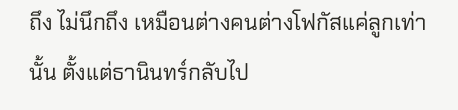ถึง ไม่นึกถึง เหมือนต่างคนต่างโฟกัสแค่ลูกเท่านั้น ตั้งแต่ธานินทร์กลับไป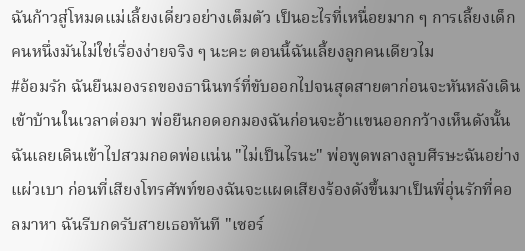ฉันก้าวสู่โหมดแม่เลี้ยงเดี่ยวอย่างเต็มตัว เป็นอะไรที่เหนื่อยมาก ๆ การเลี้ยงเด็กคนหนึ่งมันไม่ใช่เรื่องง่ายจริง ๆ นะคะ ตอนนี้ฉันเลี้ยงลูกคนเดียวไม
#อ้อมรัก ฉันยืนมองรถของธานินทร์ที่ขับออกไปจนสุดสายตาก่อนจะหันหลังเดินเข้าบ้านในเวลาต่อมา พ่อยืนกอดอกมองฉันก่อนจะอ้าแขนออกกว้างเห็นดังนั้นฉันเลยเดินเข้าไปสวมกอดพ่อแน่น "ไม่เป็นไรนะ" พ่อพูดพลางลูบศีรษะฉันอย่างแผ่วเบา ก่อนที่เสียงโทรศัพท์ของฉันจะแผดเสียงร้องดังขึ้นมาเป็นพี่อุ่นรักที่คอลมาหา ฉันรีบกดรับสายเธอทันที "เซอร์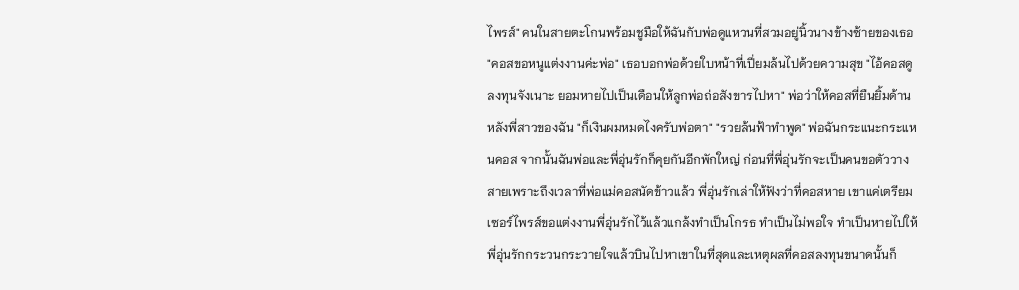ไพรส์" คนในสายตะโกนพร้อมชูมือให้ฉันกับพ่อดูแหวนที่สวมอยู่นิ้วนางข้างซ้ายของเธอ "คอสขอหนูแต่งงานค่ะพ่อ" เธอบอกพ่อด้วยใบหน้าที่เปี่ยมล้นไปด้วยความสุข "ไอ้คอสดูลงทุนจังเนาะ ยอมหายไปเป็นเดือนให้ลูกพ่อถ่อสังขารไปหา" พ่อว่าให้คอสที่ยืนยิ้มด้านหลังพี่สาวของฉัน "ก็เงินผมหมดไงครับพ่อตา" "รวยล้นฟ้าทำพูด" พ่อฉันกระแนะกระแหนคอส จากนั้นฉันพ่อและพี่อุ่นรักก็คุยกันอีกพักใหญ่ ก่อนที่พี่อุ่นรักจะเป็นคนขอตัววางสายเพราะถึงเวลาที่พ่อแม่คอสนัดข้าวแล้ว พี่อุ่นรักเล่าให้ฟังว่าที่คอสหาย เขาแค่เตรียมเซอร์ไพรส์ขอแต่งงานพี่อุ่นรักไว้แล้วแกล้งทำเป็นโกรธ ทำเป็นไม่พอใจ ทำเป็นหายไปให้พี่อุ่นรักกระวนกระวายใจแล้วบินไปหาเขาในที่สุดและเหตุผลที่คอสลงทุนขนาดนั้นก็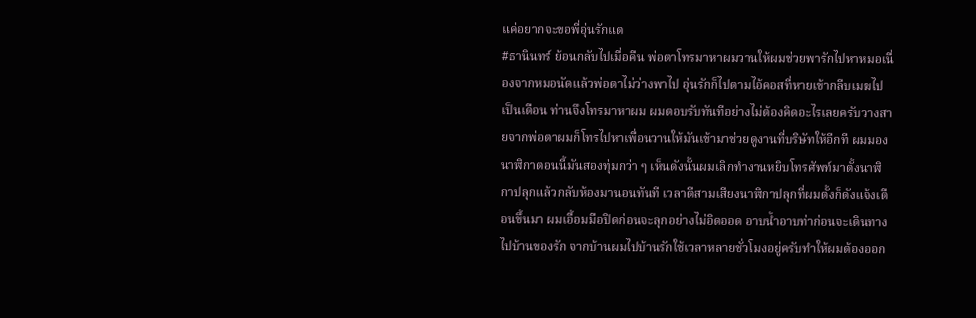แค่อยากจะขอพี่อุ่นรักแต
#ธานินทร์ ย้อนกลับไปเมื่อคืน พ่อตาโทรมาหาผมวานให้ผมช่วยพารักไปหาหมอเนื่องจากหมอนัดแล้วพ่อตาไม่ว่างพาไป อุ่นรักก็ไปตามไอ้คอสที่หายเข้ากลีบเมฆไปเป็นเดือน ท่านจึงโทรมาหาผม ผมตอบรับทันทีอย่างไม่ต้องคิดอะไรเลยครับวางสายจากพ่อตาผมก็โทรไปหาเพื่อนวานให้มันเข้ามาช่วยดูงานที่บริษัทให้อีกที ผมมองนาฬิกาตอนนี้มันสองทุ่มกว่า ๆ เห็นดังนั้นผมเลิกทำงานหยิบโทรศัพท์มาตั้งนาฬิกาปลุกแล้วกลับห้องมานอนทันที เวลาตีสามเสียงนาฬิกาปลุกที่ผมตั้งก็ดังแจ้งเตือนขึ้นมา ผมเอื้อมมือปิดก่อนจะลุกอย่างไม่อิดออด อาบน้ำอาบท่าก่อนจะเดินทางไปบ้านของรัก จากบ้านผมไปบ้านรักใช้เวลาหลายชั่วโมงอยู่ครับทำให้ผมต้องออก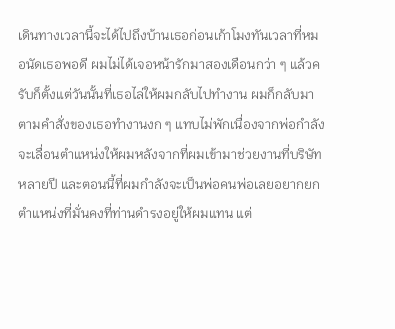เดินทางเวลานี้จะได้ไปถึงบ้านเธอก่อนเก้าโมงทันเวลาที่หมอนัดเธอพอดี ผมไม่ได้เจอหน้ารักมาสองเดือนกว่า ๆ แล้วครับก็ตั้งแต่วันนั้นที่เธอไล่ให้ผมกลับไปทำงาน ผมก็กลับมาตามคำสั่งของเธอทำงานงก ๆ แทบไม่พักเนื่องจากพ่อกำลังจะเลื่อนตำแหน่งให้ผมหลังจากที่ผมเข้ามาช่วยงานที่บริษัทหลายปี และตอนนี้ที่ผมกำลังจะเป็นพ่อคนพ่อเลยอยากยกตำแหน่งที่มั่นคงที่ท่านดำรงอยู่ให้ผมแทน แต่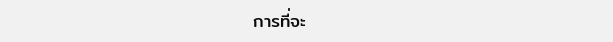การที่จะ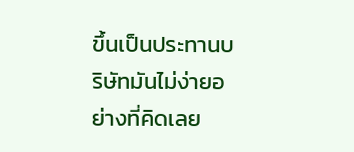ขึ้นเป็นประทานบริษัทมันไม่ง่ายอย่างที่คิดเลย